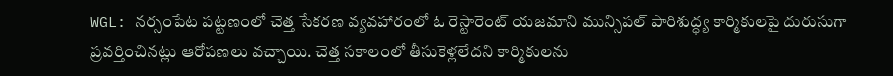WGL: నర్సంపేట పట్టణంలో చెత్త సేకరణ వ్యవహారంలో ఓ రెస్టారెంట్ యజమాని మున్సిపల్ పారిశుద్ధ్య కార్మికులపై దురుసుగా ప్రవర్తించినట్లు ఆరోపణలు వచ్చాయి. చెత్త సకాలంలో తీసుకెళ్లలేదని కార్మికులను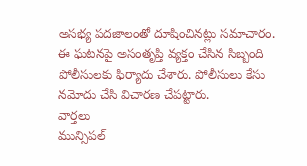అసభ్య పదజాలంతో దూషించినట్లు సమాచారం. ఈ ఘటనపై అసంతృప్తి వ్యక్తం చేసిన సిబ్బంది పోలీసులకు ఫిర్యాదు చేశారు. పోలీసులు కేసు నమోదు చేసి విచారణ చేపట్టారు.
వార్తలు
మున్సిపల్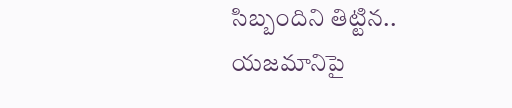సిబ్బందిని తిట్టిన.. యజమానిపై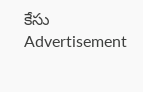కేసు
Advertisement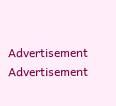Advertisement
Advertisement